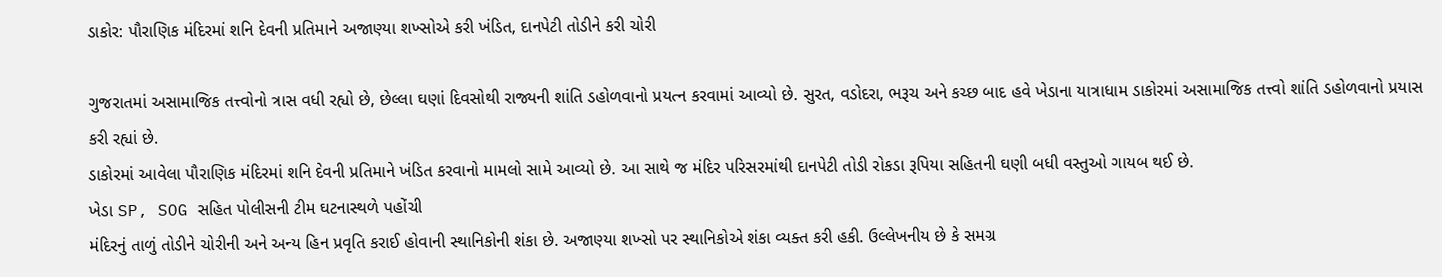ડાકોર: પૌરાણિક મંદિરમાં શનિ દેવની પ્રતિમાને અજાણ્યા શખ્સોએ કરી ખંડિત, દાનપેટી તોડીને કરી ચોરી

ગુજરાતમાં અસામાજિક તત્ત્વોનો ત્રાસ વધી રહ્યો છે, છેલ્લા ઘણાં દિવસોથી રાજ્યની શાંતિ ડહોળવાનો પ્રયત્ન કરવામાં આવ્યો છે. સુરત, વડોદરા, ભરૂચ અને કચ્છ બાદ હવે ખેડાના યાત્રાધામ ડાકોરમાં અસામાજિક તત્ત્વો શાંતિ ડહોળવાનો પ્રયાસ કરી રહ્યાં છે.
ડાકોરમાં આવેલા પૌરાણિક મંદિરમાં શનિ દેવની પ્રતિમાને ખંડિત કરવાનો મામલો સામે આવ્યો છે. આ સાથે જ મંદિર પરિસરમાંથી દાનપેટી તોડી રોકડા રૂપિયા સહિતની ઘણી બધી વસ્તુઓ ગાયબ થઈ છે.
ખેડા SP, SOG સહિત પોલીસની ટીમ ઘટનાસ્થળે પહોંચી
મંદિરનું તાળું તોડીને ચોરીની અને અન્ય હિન પ્રવૃતિ કરાઈ હોવાની સ્થાનિકોની શંકા છે. અજાણ્યા શખ્સો પર સ્થાનિકોએ શંકા વ્યક્ત કરી હકી. ઉલ્લેખનીય છે કે સમગ્ર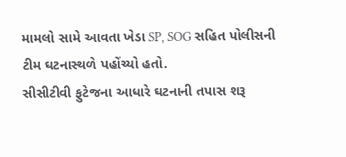મામલો સામે આવતા ખેડા SP, SOG સહિત પોલીસની ટીમ ઘટનાસ્થળે પહોંચ્યો હતો.
સીસીટીવી ફુટેજના આધારે ઘટનાની તપાસ શરૂ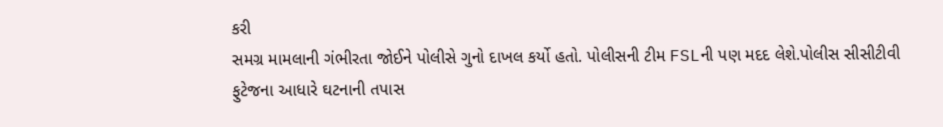કરી
સમગ્ર મામલાની ગંભીરતા જોઈને પોલીસે ગુનો દાખલ કર્યો હતો. પોલીસની ટીમ FSLની પણ મદદ લેશે.પોલીસ સીસીટીવી ફુટેજના આધારે ઘટનાની તપાસ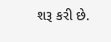શરૂ કરી છે.